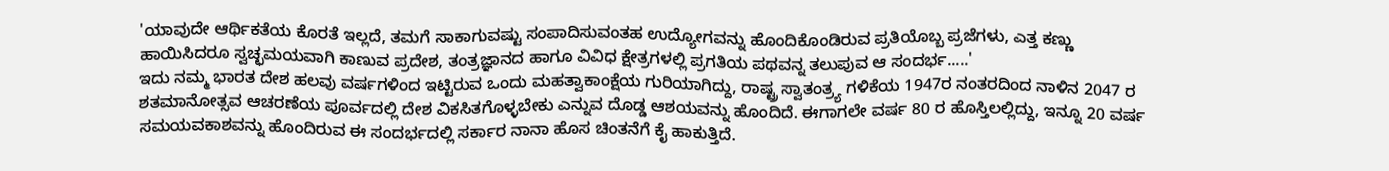'ಯಾವುದೇ ಆರ್ಥಿಕತೆಯ ಕೊರತೆ ಇಲ್ಲದೆ, ತಮಗೆ ಸಾಕಾಗುವಷ್ಟು ಸಂಪಾದಿಸುವಂತಹ ಉದ್ಯೋಗವನ್ನು ಹೊಂದಿಕೊಂಡಿರುವ ಪ್ರತಿಯೊಬ್ಬ ಪ್ರಜೆಗಳು, ಎತ್ತ ಕಣ್ಣು ಹಾಯಿಸಿದರೂ ಸ್ವಚ್ಛಮಯವಾಗಿ ಕಾಣುವ ಪ್ರದೇಶ, ತಂತ್ರಜ್ಞಾನದ ಹಾಗೂ ವಿವಿಧ ಕ್ಷೇತ್ರಗಳಲ್ಲಿ ಪ್ರಗತಿಯ ಪಥವನ್ನ ತಲುಪುವ ಆ ಸಂದರ್ಭ.....'
ಇದು ನಮ್ಮ ಭಾರತ ದೇಶ ಹಲವು ವರ್ಷಗಳಿಂದ ಇಟ್ಟಿರುವ ಒಂದು ಮಹತ್ವಾಕಾಂಕ್ಷೆಯ ಗುರಿಯಾಗಿದ್ದು, ರಾಷ್ಟ್ರ ಸ್ವಾತಂತ್ರ್ಯ ಗಳಿಕೆಯ 1947ರ ನಂತರದಿಂದ ನಾಳಿನ 2047 ರ ಶತಮಾನೋತ್ಸವ ಆಚರಣೆಯ ಪೂರ್ವದಲ್ಲಿ ದೇಶ ವಿಕಸಿತಗೊಳ್ಳಬೇಕು ಎನ್ನುವ ದೊಡ್ಡ ಆಶಯವನ್ನು ಹೊಂದಿದೆ. ಈಗಾಗಲೇ ವರ್ಷ 80 ರ ಹೊಸ್ತಿಲಲ್ಲಿದ್ದು, ಇನ್ನೂ 20 ವರ್ಷ ಸಮಯವಕಾಶವನ್ನು ಹೊಂದಿರುವ ಈ ಸಂದರ್ಭದಲ್ಲಿ ಸರ್ಕಾರ ನಾನಾ ಹೊಸ ಚಿಂತನೆಗೆ ಕೈ ಹಾಕುತ್ತಿದೆ.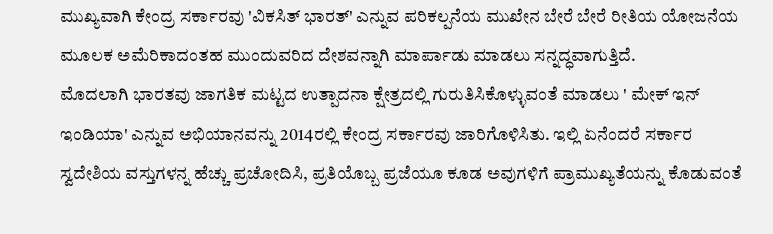ಮುಖ್ಯವಾಗಿ ಕೇಂದ್ರ ಸರ್ಕಾರವು 'ವಿಕಸಿತ್ ಭಾರತ್' ಎನ್ನುವ ಪರಿಕಲ್ಪನೆಯ ಮುಖೇನ ಬೇರೆ ಬೇರೆ ರೀತಿಯ ಯೋಜನೆಯ ಮೂಲಕ ಅಮೆರಿಕಾದಂತಹ ಮುಂದುವರಿದ ದೇಶವನ್ನಾಗಿ ಮಾರ್ಪಾಡು ಮಾಡಲು ಸನ್ನದ್ಧವಾಗುತ್ತಿದೆ.
ಮೊದಲಾಗಿ ಭಾರತವು ಜಾಗತಿಕ ಮಟ್ಟದ ಉತ್ಪಾದನಾ ಕ್ಷೇತ್ರದಲ್ಲಿ ಗುರುತಿಸಿಕೊಳ್ಳುವಂತೆ ಮಾಡಲು ' ಮೇಕ್ ಇನ್ ಇಂಡಿಯಾ' ಎನ್ನುವ ಅಭಿಯಾನವನ್ನು 2014ರಲ್ಲಿ ಕೇಂದ್ರ ಸರ್ಕಾರವು ಜಾರಿಗೊಳಿಸಿತು. ಇಲ್ಲಿ ಏನೆಂದರೆ ಸರ್ಕಾರ ಸ್ವದೇಶಿಯ ವಸ್ತುಗಳನ್ನ ಹೆಚ್ಚು ಪ್ರಚೋದಿಸಿ, ಪ್ರತಿಯೊಬ್ಬ ಪ್ರಜೆಯೂ ಕೂಡ ಅವುಗಳಿಗೆ ಪ್ರಾಮುಖ್ಯತೆಯನ್ನು ಕೊಡುವಂತೆ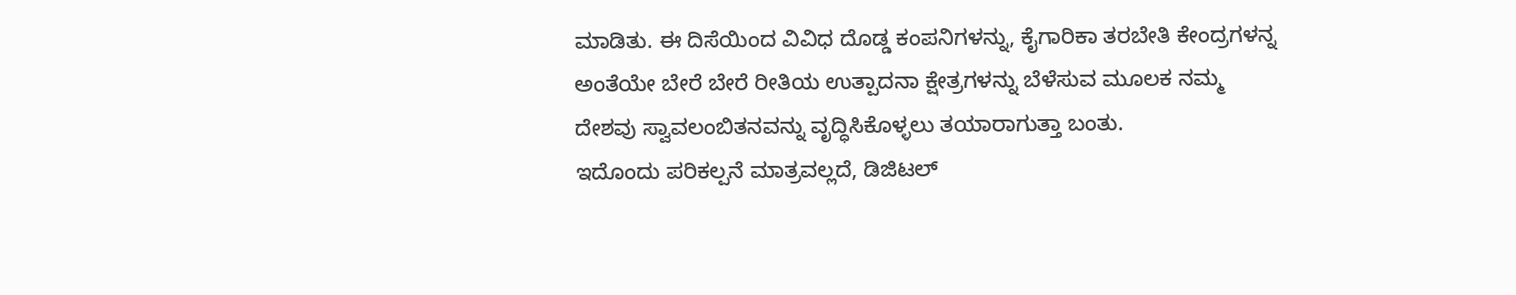ಮಾಡಿತು. ಈ ದಿಸೆಯಿಂದ ವಿವಿಧ ದೊಡ್ಡ ಕಂಪನಿಗಳನ್ನು, ಕೈಗಾರಿಕಾ ತರಬೇತಿ ಕೇಂದ್ರಗಳನ್ನ ಅಂತೆಯೇ ಬೇರೆ ಬೇರೆ ರೀತಿಯ ಉತ್ಪಾದನಾ ಕ್ಷೇತ್ರಗಳನ್ನು ಬೆಳೆಸುವ ಮೂಲಕ ನಮ್ಮ ದೇಶವು ಸ್ವಾವಲಂಬಿತನವನ್ನು ವೃದ್ಧಿಸಿಕೊಳ್ಳಲು ತಯಾರಾಗುತ್ತಾ ಬಂತು.
ಇದೊಂದು ಪರಿಕಲ್ಪನೆ ಮಾತ್ರವಲ್ಲದೆ, ಡಿಜಿಟಲ್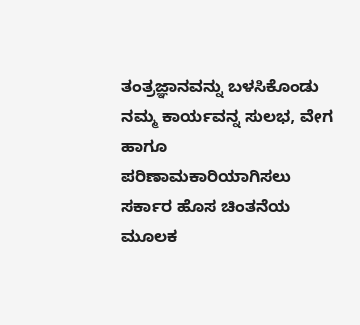ತಂತ್ರಜ್ಞಾನವನ್ನು ಬಳಸಿಕೊಂಡು ನಮ್ಮ ಕಾರ್ಯವನ್ನ ಸುಲಭ, ವೇಗ ಹಾಗೂ ಪರಿಣಾಮಕಾರಿಯಾಗಿಸಲು ಸರ್ಕಾರ ಹೊಸ ಚಿಂತನೆಯ ಮೂಲಕ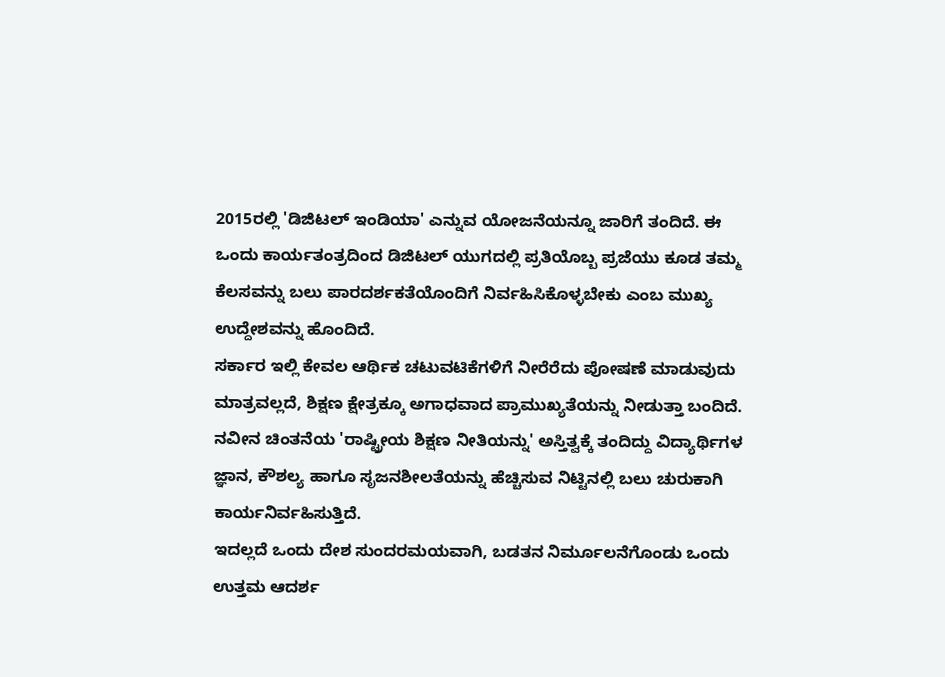2015ರಲ್ಲಿ 'ಡಿಜಿಟಲ್ ಇಂಡಿಯಾ' ಎನ್ನುವ ಯೋಜನೆಯನ್ನೂ ಜಾರಿಗೆ ತಂದಿದೆ. ಈ ಒಂದು ಕಾರ್ಯತಂತ್ರದಿಂದ ಡಿಜಿಟಲ್ ಯುಗದಲ್ಲಿ ಪ್ರತಿಯೊಬ್ಬ ಪ್ರಜೆಯು ಕೂಡ ತಮ್ಮ ಕೆಲಸವನ್ನು ಬಲು ಪಾರದರ್ಶಕತೆಯೊಂದಿಗೆ ನಿರ್ವಹಿಸಿಕೊಳ್ಳಬೇಕು ಎಂಬ ಮುಖ್ಯ ಉದ್ದೇಶವನ್ನು ಹೊಂದಿದೆ.
ಸರ್ಕಾರ ಇಲ್ಲಿ ಕೇವಲ ಆರ್ಥಿಕ ಚಟುವಟಿಕೆಗಳಿಗೆ ನೀರೆರೆದು ಪೋಷಣೆ ಮಾಡುವುದು ಮಾತ್ರವಲ್ಲದೆ, ಶಿಕ್ಷಣ ಕ್ಷೇತ್ರಕ್ಕೂ ಅಗಾಧವಾದ ಪ್ರಾಮುಖ್ಯತೆಯನ್ನು ನೀಡುತ್ತಾ ಬಂದಿದೆ. ನವೀನ ಚಿಂತನೆಯ 'ರಾಷ್ಟ್ರೀಯ ಶಿಕ್ಷಣ ನೀತಿಯನ್ನು' ಅಸ್ತಿತ್ವಕ್ಕೆ ತಂದಿದ್ದು ವಿದ್ಯಾರ್ಥಿಗಳ ಜ್ಞಾನ, ಕೌಶಲ್ಯ ಹಾಗೂ ಸೃಜನಶೀಲತೆಯನ್ನು ಹೆಚ್ಚಿಸುವ ನಿಟ್ಟಿನಲ್ಲಿ ಬಲು ಚುರುಕಾಗಿ ಕಾರ್ಯನಿರ್ವಹಿಸುತ್ತಿದೆ.
ಇದಲ್ಲದೆ ಒಂದು ದೇಶ ಸುಂದರಮಯವಾಗಿ, ಬಡತನ ನಿರ್ಮೂಲನೆಗೊಂಡು ಒಂದು ಉತ್ತಮ ಆದರ್ಶ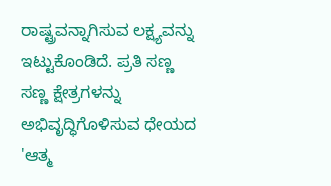ರಾಷ್ಟ್ರವನ್ನಾಗಿಸುವ ಲಕ್ಷ್ಯವನ್ನು ಇಟ್ಟುಕೊಂಡಿದೆ. ಪ್ರತಿ ಸಣ್ಣ ಸಣ್ಣ ಕ್ಷೇತ್ರಗಳನ್ನು ಅಭಿವೃದ್ಧಿಗೊಳಿಸುವ ಧೇಯದ 'ಆತ್ಮ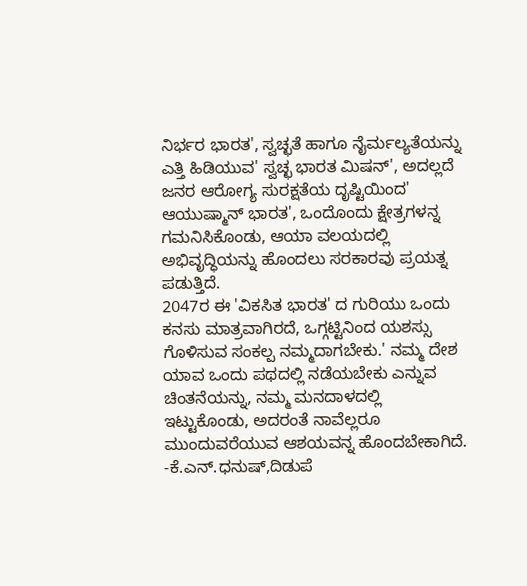ನಿರ್ಭರ ಭಾರತ', ಸ್ವಚ್ಛತೆ ಹಾಗೂ ನೈರ್ಮಲ್ಯತೆಯನ್ನು ಎತ್ತಿ ಹಿಡಿಯುವ' ಸ್ವಚ್ಛ ಭಾರತ ಮಿಷನ್', ಅದಲ್ಲದೆ ಜನರ ಆರೋಗ್ಯ ಸುರಕ್ಷತೆಯ ದೃಷ್ಟಿಯಿಂದ' ಆಯುಷ್ಮಾನ್ ಭಾರತ', ಒಂದೊಂದು ಕ್ಷೇತ್ರಗಳನ್ನ ಗಮನಿಸಿಕೊಂಡು, ಆಯಾ ವಲಯದಲ್ಲಿ ಅಭಿವೃದ್ಧಿಯನ್ನು ಹೊಂದಲು ಸರಕಾರವು ಪ್ರಯತ್ನ ಪಡುತ್ತಿದೆ.
2047ರ ಈ 'ವಿಕಸಿತ ಭಾರತ' ದ ಗುರಿಯು ಒಂದು ಕನಸು ಮಾತ್ರವಾಗಿರದೆ, ಒಗ್ಗಟ್ಟಿನಿಂದ ಯಶಸ್ಸು ಗೊಳಿಸುವ ಸಂಕಲ್ಪ ನಮ್ಮದಾಗಬೇಕು.' ನಮ್ಮ ದೇಶ ಯಾವ ಒಂದು ಪಥದಲ್ಲಿ ನಡೆಯಬೇಕು ಎನ್ನುವ ಚಿಂತನೆಯನ್ನು, ನಮ್ಮ ಮನದಾಳದಲ್ಲಿ ಇಟ್ಟುಕೊಂಡು, ಅದರಂತೆ ನಾವೆಲ್ಲರೂ ಮುಂದುವರೆಯುವ ಆಶಯವನ್ನ ಹೊಂದಬೇಕಾಗಿದೆ.
-ಕೆ.ಎನ್.ಧನುಷ್,ದಿಡುಪೆ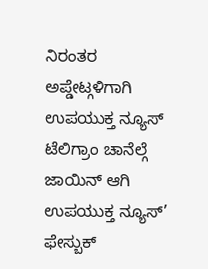ನಿರಂತರ ಅಪ್ಡೇಟ್ಗಳಿಗಾಗಿ ಉಪಯುಕ್ತ ನ್ಯೂಸ್ ಟೆಲಿಗ್ರಾಂ ಚಾನೆಲ್ಗೆ ಜಾಯಿನ್ ಆಗಿ
ಉಪಯುಕ್ತ ನ್ಯೂಸ್’ ಫೇಸ್ಬುಕ್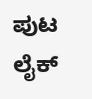ಪುಟ ಲೈಕ್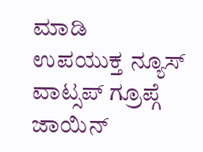ಮಾಡಿ
ಉಪಯುಕ್ತ ನ್ಯೂಸ್ ವಾಟ್ಸಪ್ ಗ್ರೂಪ್ಗೆ ಜಾಯಿನ್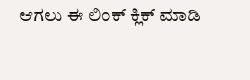ಆಗಲು ಈ ಲಿಂಕ್ ಕ್ಲಿಕ್ ಮಾಡಿ